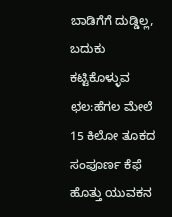ಬಾಡಿಗೆಗೆ ದುಡ್ಡಿಲ್ಲ, ಬದುಕು ಕಟ್ಟಿಕೊಳ್ಳುವ ಛಲ:ಹೆಗಲ ಮೇಲೆ 15 ಕಿಲೋ ತೂಕದ ಸಂಪೂರ್ಣ ಕೆಫೆ ಹೊತ್ತು ಯುವಕನ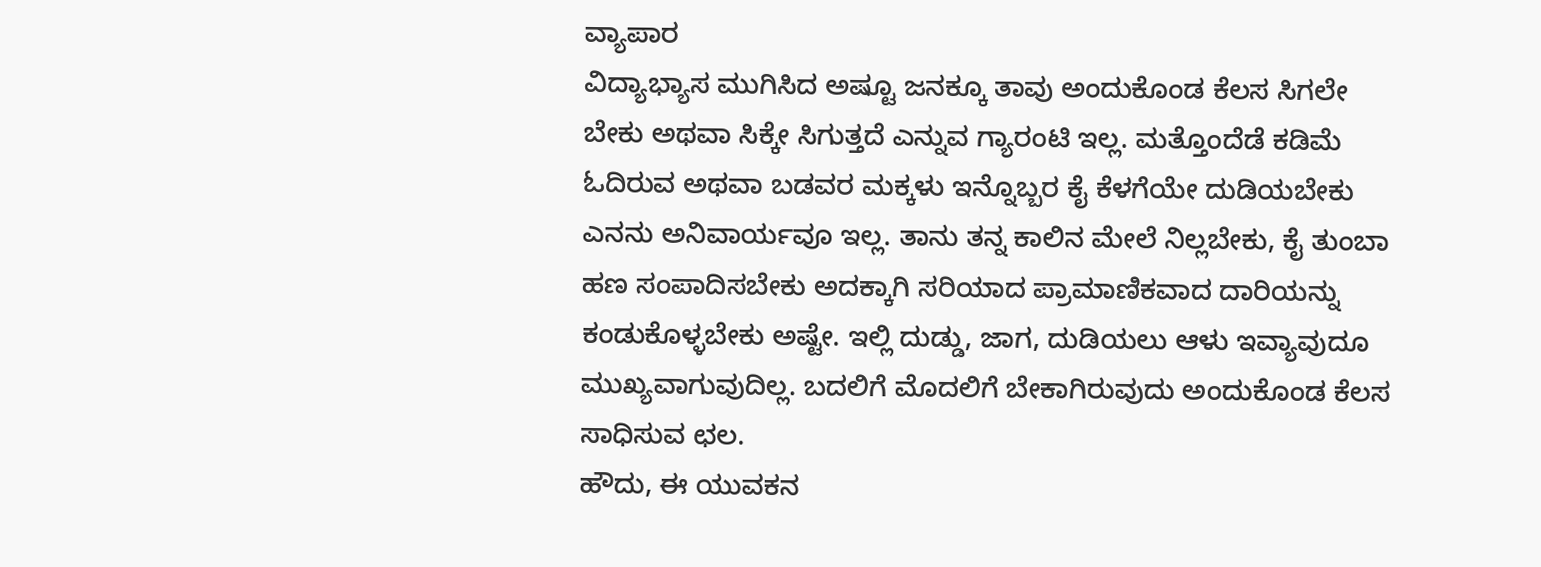ವ್ಯಾಪಾರ
ವಿದ್ಯಾಭ್ಯಾಸ ಮುಗಿಸಿದ ಅಷ್ಟೂ ಜನಕ್ಕೂ ತಾವು ಅಂದುಕೊಂಡ ಕೆಲಸ ಸಿಗಲೇ ಬೇಕು ಅಥವಾ ಸಿಕ್ಕೇ ಸಿಗುತ್ತದೆ ಎನ್ನುವ ಗ್ಯಾರಂಟಿ ಇಲ್ಲ. ಮತ್ತೊಂದೆಡೆ ಕಡಿಮೆ ಓದಿರುವ ಅಥವಾ ಬಡವರ ಮಕ್ಕಳು ಇನ್ನೊಬ್ಬರ ಕೈ ಕೆಳಗೆಯೇ ದುಡಿಯಬೇಕು ಎನನು ಅನಿವಾರ್ಯವೂ ಇಲ್ಲ. ತಾನು ತನ್ನ ಕಾಲಿನ ಮೇಲೆ ನಿಲ್ಲಬೇಕು, ಕೈ ತುಂಬಾ ಹಣ ಸಂಪಾದಿಸಬೇಕು ಅದಕ್ಕಾಗಿ ಸರಿಯಾದ ಪ್ರಾಮಾಣಿಕವಾದ ದಾರಿಯನ್ನು ಕಂಡುಕೊಳ್ಳಬೇಕು ಅಷ್ಟೇ. ಇಲ್ಲಿ ದುಡ್ಡು, ಜಾಗ, ದುಡಿಯಲು ಆಳು ಇವ್ಯಾವುದೂ ಮುಖ್ಯವಾಗುವುದಿಲ್ಲ. ಬದಲಿಗೆ ಮೊದಲಿಗೆ ಬೇಕಾಗಿರುವುದು ಅಂದುಕೊಂಡ ಕೆಲಸ ಸಾಧಿಸುವ ಛಲ.
ಹೌದು, ಈ ಯುವಕನ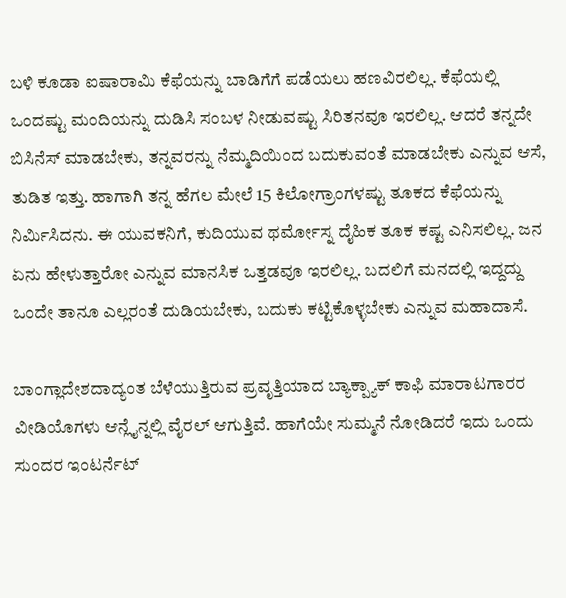ಬಳಿ ಕೂಡಾ ಐಷಾರಾಮಿ ಕೆಫೆಯನ್ನು ಬಾಡಿಗೆಗೆ ಪಡೆಯಲು ಹಣವಿರಲಿಲ್ಲ. ಕೆಫೆಯಲ್ಲಿ ಒಂದಷ್ಟು ಮಂದಿಯನ್ನು ದುಡಿಸಿ ಸಂಬಳ ನೀಡುವಷ್ಟು ಸಿರಿತನವೂ ಇರಲಿಲ್ಲ. ಆದರೆ ತನ್ನದೇ ಬಿಸಿನೆಸ್ ಮಾಡಬೇಕು, ತನ್ನವರನ್ನು ನೆಮ್ಮದಿಯಿಂದ ಬದುಕುವಂತೆ ಮಾಡಬೇಕು ಎನ್ನುವ ಆಸೆ, ತುಡಿತ ಇತ್ತು. ಹಾಗಾಗಿ ತನ್ನ ಹೆಗಲ ಮೇಲೆ 15 ಕಿಲೋಗ್ರಾಂಗಳಷ್ಟು ತೂಕದ ಕೆಫೆಯನ್ನು ನಿರ್ಮಿಸಿದನು. ಈ ಯುವಕನಿಗೆ, ಕುದಿಯುವ ಥರ್ಮೋಸ್ನ ದೈಹಿಕ ತೂಕ ಕಷ್ಟ ಎನಿಸಲಿಲ್ಲ. ಜನ ಏನು ಹೇಳುತ್ತಾರೋ ಎನ್ನುವ ಮಾನಸಿಕ ಒತ್ತಡವೂ ಇರಲಿಲ್ಲ. ಬದಲಿಗೆ ಮನದಲ್ಲಿ ಇದ್ದದ್ದು ಒಂದೇ ತಾನೂ ಎಲ್ಲರಂತೆ ದುಡಿಯಬೇಕು, ಬದುಕು ಕಟ್ಟಿಕೊಳ್ಳಬೇಕು ಎನ್ನುವ ಮಹಾದಾಸೆ.

ಬಾಂಗ್ಲಾದೇಶದಾದ್ಯಂತ ಬೆಳೆಯುತ್ತಿರುವ ಪ್ರವೃತ್ತಿಯಾದ ಬ್ಯಾಕ್ಪ್ಯಾಕ್ ಕಾಫಿ ಮಾರಾಟಗಾರರ ವೀಡಿಯೊಗಳು ಆನ್ಲೈನ್ನಲ್ಲಿ ವೈರಲ್ ಆಗುತ್ತಿವೆ. ಹಾಗೆಯೇ ಸುಮ್ಮನೆ ನೋಡಿದರೆ ಇದು ಒಂದು ಸುಂದರ ಇಂಟರ್ನೆಟ್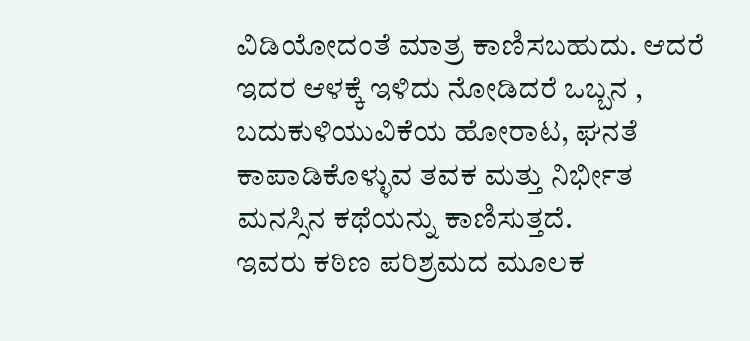ವಿಡಿಯೋದಂತೆ ಮಾತ್ರ ಕಾಣಿಸಬಹುದು. ಆದರೆ ಇದರ ಆಳಕ್ಕೆ ಇಳಿದು ನೋಡಿದರೆ ಒಬ್ಬನ , ಬದುಕುಳಿಯುವಿಕೆಯ ಹೋರಾಟ, ಘನತೆ ಕಾಪಾಡಿಕೊಳ್ಳುವ ತವಕ ಮತ್ತು ನಿರ್ಭೀತ ಮನಸ್ಸಿನ ಕಥೆಯನ್ನು ಕಾಣಿಸುತ್ತದೆ.
ಇವರು ಕಠಿಣ ಪರಿಶ್ರಮದ ಮೂಲಕ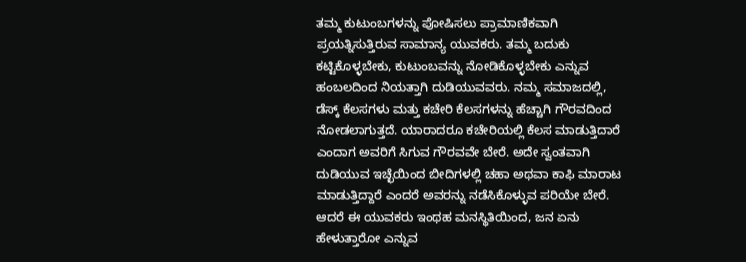ತಮ್ಮ ಕುಟುಂಬಗಳನ್ನು ಪೋಷಿಸಲು ಪ್ರಾಮಾಣಿಕವಾಗಿ ಪ್ರಯತ್ನಿಸುತ್ತಿರುವ ಸಾಮಾನ್ಯ ಯುವಕರು. ತಮ್ಮ ಬದುಕು ಕಟ್ಟಿಕೊಳ್ಳಬೇಕು, ಕುಟುಂಬವನ್ನು ನೋಡಿಕೊಳ್ಳಬೇಕು ಎನ್ನುವ ಹಂಬಲದಿಂದ ನಿಯತ್ತಾಗಿ ದುಡಿಯುವವರು. ನಮ್ಮ ಸಮಾಜದಲ್ಲಿ, ಡೆಸ್ಕ್ ಕೆಲಸಗಳು ಮತ್ತು ಕಚೇರಿ ಕೆಲಸಗಳನ್ನು ಹೆಚ್ಚಾಗಿ ಗೌರವದಿಂದ ನೋಡಲಾಗುತ್ತದೆ. ಯಾರಾದರೂ ಕಚೇರಿಯಲ್ಲಿ ಕೆಲಸ ಮಾಡುತ್ತಿದಾರೆ ಎಂದಾಗ ಅವರಿಗೆ ಸಿಗುವ ಗೌರವವೇ ಬೇರೆ. ಅದೇ ಸ್ವಂತವಾಗಿ ದುಡಿಯುವ ಇಚ್ಛೆಯಿಂದ ಬೀದಿಗಳಲ್ಲಿ ಚಹಾ ಅಥವಾ ಕಾಫಿ ಮಾರಾಟ ಮಾಡುತ್ತಿದ್ದಾರೆ ಎಂದರೆ ಅವರನ್ನು ನಡೆಸಿಕೊಳ್ಳುವ ಪರಿಯೇ ಬೇರೆ. ಆದರೆ ಈ ಯುವಕರು ಇಂಥಹ ಮನಸ್ಥಿತಿಯಿಂದ, ಜನ ಏನು ಹೇಳುತ್ತಾರೋ ಎನ್ನುವ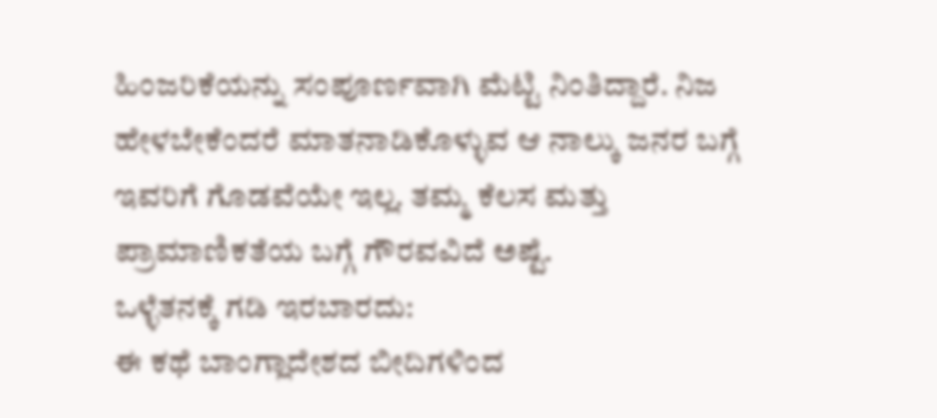ಹಿಂಜರಿಕೆಯನ್ನು ಸಂಪೂರ್ಣವಾಗಿ ಮೆಟ್ಟಿ ನಿಂತಿದ್ದಾರೆ. ನಿಜ ಹೇಳಬೇಕೆಂದರೆ ಮಾತನಾಡಿಕೊಳ್ಳುವ ಆ ನಾಲ್ಕು ಜನರ ಬಗ್ಗೆ ಇವರಿಗೆ ಗೊಡವೆಯೇ ಇಲ್ಲ. ತಮ್ಮ ಕೆಲಸ ಮತ್ತು ಪ್ರಾಮಾಣಿಕತೆಯ ಬಗ್ಗೆ ಗೌರವವಿದೆ ಅಷ್ಟೆ.
ಒಳ್ಳೆತನಕ್ಕೆ ಗಡಿ ಇರಬಾರದು:
ಈ ಕಥೆ ಬಾಂಗ್ಲಾದೇಶದ ಬೀದಿಗಳಿಂದ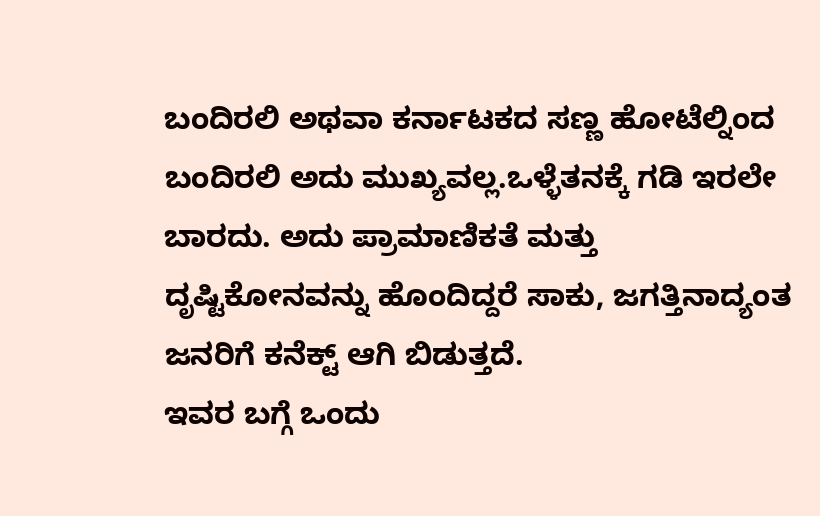ಬಂದಿರಲಿ ಅಥವಾ ಕರ್ನಾಟಕದ ಸಣ್ಣ ಹೋಟೆಲ್ನಿಂದ ಬಂದಿರಲಿ ಅದು ಮುಖ್ಯವಲ್ಲ.ಒಳ್ಳೆತನಕ್ಕೆ ಗಡಿ ಇರಲೇ ಬಾರದು. ಅದು ಪ್ರಾಮಾಣಿಕತೆ ಮತ್ತು ದೃಷ್ಟಿಕೋನವನ್ನು ಹೊಂದಿದ್ದರೆ ಸಾಕು, ಜಗತ್ತಿನಾದ್ಯಂತ ಜನರಿಗೆ ಕನೆಕ್ಟ್ ಆಗಿ ಬಿಡುತ್ತದೆ.
ಇವರ ಬಗ್ಗೆ ಒಂದು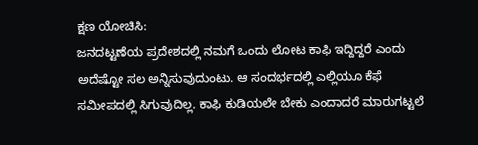ಕ್ಷಣ ಯೋಚಿಸಿ:
ಜನದಟ್ಟಣೆಯ ಪ್ರದೇಶದಲ್ಲಿ ನಮಗೆ ಒಂದು ಲೋಟ ಕಾಫಿ ಇದ್ದಿದ್ದರೆ ಎಂದು ಅದೆಷ್ಟೋ ಸಲ ಅನ್ನಿಸುವುದುಂಟು. ಆ ಸಂದರ್ಭದಲ್ಲಿ ಎಲ್ಲಿಯೂ ಕೆಫೆ ಸಮೀಪದಲ್ಲಿ ಸಿಗುವುದಿಲ್ಲ. ಕಾಫಿ ಕುಡಿಯಲೇ ಬೇಕು ಎಂದಾದರೆ ಮಾರುಗಟ್ಟಲೆ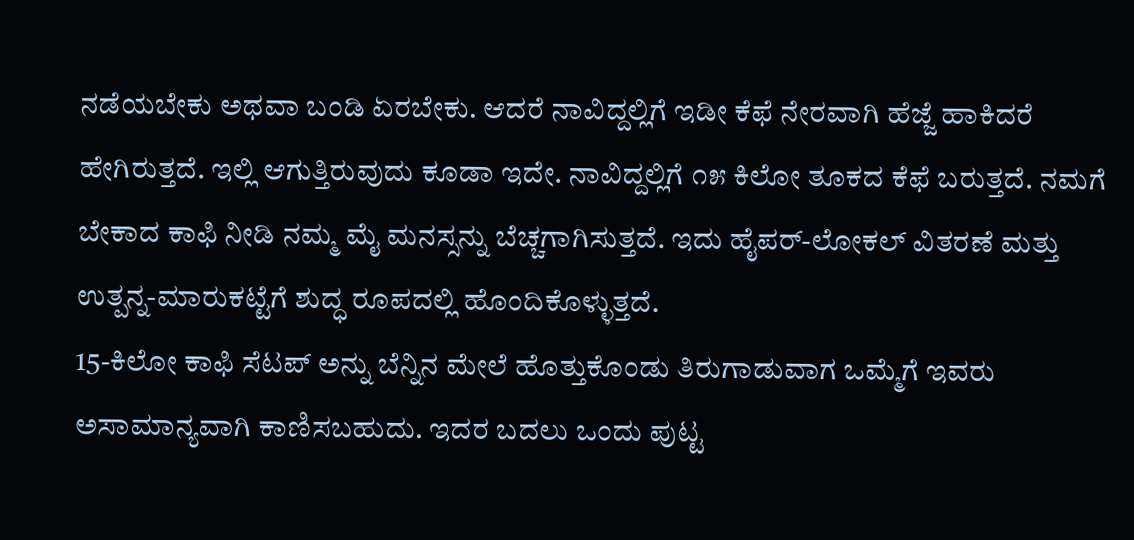ನಡೆಯಬೇಕು ಅಥವಾ ಬಂಡಿ ಏರಬೇಕು. ಆದರೆ ನಾವಿದ್ದಲ್ಲಿಗೆ ಇಡೀ ಕೆಫೆ ನೇರವಾಗಿ ಹೆಜ್ಜೆ ಹಾಕಿದರೆ ಹೇಗಿರುತ್ತದೆ. ಇಲ್ಲಿ ಆಗುತ್ತಿರುವುದು ಕೂಡಾ ಇದೇ. ನಾವಿದ್ದಲ್ಲಿಗೆ ೧೫ ಕಿಲೋ ತೂಕದ ಕೆಫೆ ಬರುತ್ತದೆ. ನಮಗೆ ಬೇಕಾದ ಕಾಫಿ ನೀಡಿ ನಮ್ಮ ಮೈ ಮನಸ್ಸನ್ನು ಬೆಚ್ಚಗಾಗಿಸುತ್ತದೆ. ಇದು ಹೈಪರ್-ಲೋಕಲ್ ವಿತರಣೆ ಮತ್ತು ಉತ್ಪನ್ನ-ಮಾರುಕಟ್ಟೆಗೆ ಶುದ್ಧ ರೂಪದಲ್ಲಿ ಹೊಂದಿಕೊಳ್ಳುತ್ತದೆ.
15-ಕಿಲೋ ಕಾಫಿ ಸೆಟಪ್ ಅನ್ನು ಬೆನ್ನಿನ ಮೇಲೆ ಹೊತ್ತುಕೊಂಡು ತಿರುಗಾಡುವಾಗ ಒಮ್ಮೆಗೆ ಇವರು ಅಸಾಮಾನ್ಯವಾಗಿ ಕಾಣಿಸಬಹುದು. ಇದರ ಬದಲು ಒಂದು ಪುಟ್ಟ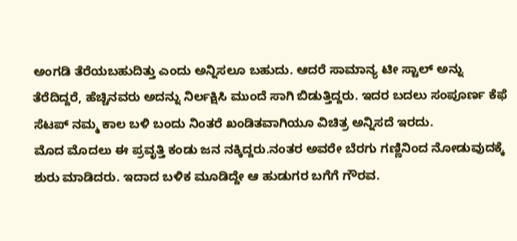ಅಂಗಡಿ ತೆರೆಯಬಹುದಿತ್ತು ಎಂದು ಅನ್ನಿಸಲೂ ಬಹುದು. ಆದರೆ ಸಾಮಾನ್ಯ ಟೀ ಸ್ಟಾಲ್ ಅನ್ನು ತೆರೆದಿದ್ದರೆ, ಹೆಚ್ಚಿನವರು ಅದನ್ನು ನಿರ್ಲಕ್ಷಿಸಿ ಮುಂದೆ ಸಾಗಿ ಬಿಡುತ್ತಿದ್ದರು. ಇದರ ಬದಲು ಸಂಪೂರ್ಣ ಕೆಫೆ ಸೆಟಪ್ ನಮ್ಮ ಕಾಲ ಬಳಿ ಬಂದು ನಿಂತರೆ ಖಂಡಿತವಾಗಿಯೂ ವಿಚಿತ್ರ ಅನ್ನಿಸದೆ ಇರದು.
ಮೊದ ಮೊದಲು ಈ ಪ್ರವೃತ್ತಿ ಕಂಡು ಜನ ನಕ್ಕಿದ್ದರು.ನಂತರ ಅವರೇ ಬೆರಗು ಗಣ್ಣಿನಿಂದ ನೋಡುವುದಕ್ಕೆ ಶುರು ಮಾಡಿದರು. ಇದಾದ ಬಳಿಕ ಮೂಡಿದ್ದೇ ಆ ಹುಡುಗರ ಬಗೆಗೆ ಗೌರವ.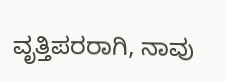ವೃತ್ತಿಪರರಾಗಿ, ನಾವು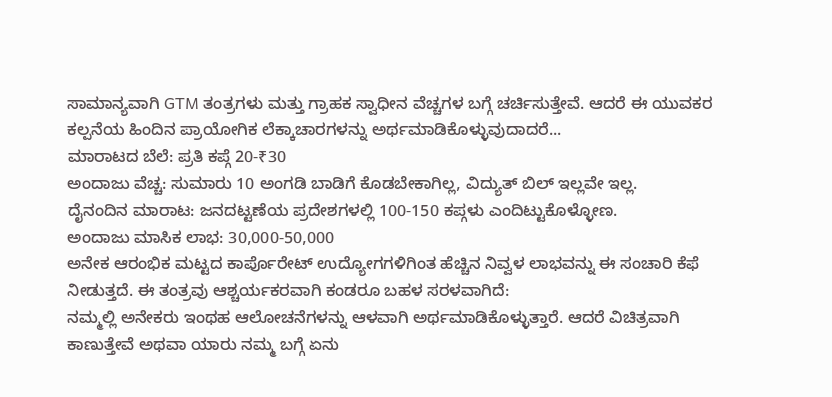ಸಾಮಾನ್ಯವಾಗಿ GTM ತಂತ್ರಗಳು ಮತ್ತು ಗ್ರಾಹಕ ಸ್ವಾಧೀನ ವೆಚ್ಚಗಳ ಬಗ್ಗೆ ಚರ್ಚಿಸುತ್ತೇವೆ. ಆದರೆ ಈ ಯುವಕರ ಕಲ್ಪನೆಯ ಹಿಂದಿನ ಪ್ರಾಯೋಗಿಕ ಲೆಕ್ಕಾಚಾರಗಳನ್ನು ಅರ್ಥಮಾಡಿಕೊಳ್ಳುವುದಾದರೆ...
ಮಾರಾಟದ ಬೆಲೆ: ಪ್ರತಿ ಕಪ್ಗೆ 20-₹30
ಅಂದಾಜು ವೆಚ್ಚ: ಸುಮಾರು 10 ಅಂಗಡಿ ಬಾಡಿಗೆ ಕೊಡಬೇಕಾಗಿಲ್ಲ, ವಿದ್ಯುತ್ ಬಿಲ್ ಇಲ್ಲವೇ ಇಲ್ಲ.
ದೈನಂದಿನ ಮಾರಾಟ: ಜನದಟ್ಟಣೆಯ ಪ್ರದೇಶಗಳಲ್ಲಿ 100-150 ಕಪ್ಗಳು ಎಂದಿಟ್ಟುಕೊಳ್ಳೋಣ.
ಅಂದಾಜು ಮಾಸಿಕ ಲಾಭ: 30,000-50,000
ಅನೇಕ ಆರಂಭಿಕ ಮಟ್ಟದ ಕಾರ್ಪೊರೇಟ್ ಉದ್ಯೋಗಗಳಿಗಿಂತ ಹೆಚ್ಚಿನ ನಿವ್ವಳ ಲಾಭವನ್ನು ಈ ಸಂಚಾರಿ ಕೆಫೆ ನೀಡುತ್ತದೆ. ಈ ತಂತ್ರವು ಆಶ್ಚರ್ಯಕರವಾಗಿ ಕಂಡರೂ ಬಹಳ ಸರಳವಾಗಿದೆ:
ನಮ್ಮಲ್ಲಿ ಅನೇಕರು ಇಂಥಹ ಆಲೋಚನೆಗಳನ್ನು ಆಳವಾಗಿ ಅರ್ಥಮಾಡಿಕೊಳ್ಳುತ್ತಾರೆ. ಆದರೆ ವಿಚಿತ್ರವಾಗಿ ಕಾಣುತ್ತೇವೆ ಅಥವಾ ಯಾರು ನಮ್ಮ ಬಗ್ಗೆ ಏನು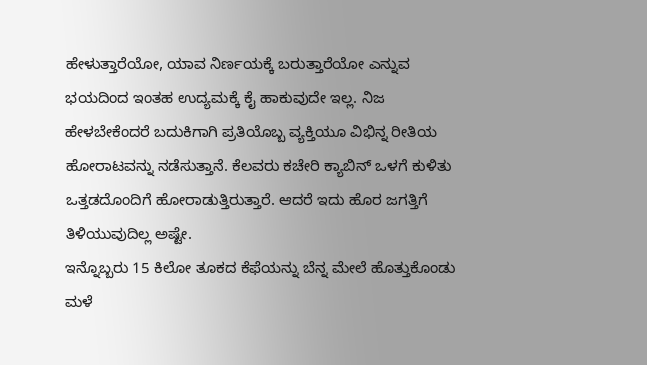ಹೇಳುತ್ತಾರೆಯೋ, ಯಾವ ನಿರ್ಣಯಕ್ಕೆ ಬರುತ್ತಾರೆಯೋ ಎನ್ನುವ ಭಯದಿಂದ ಇಂತಹ ಉದ್ಯಮಕ್ಕೆ ಕೈ ಹಾಕುವುದೇ ಇಲ್ಲ. ನಿಜ ಹೇಳಬೇಕೆಂದರೆ ಬದುಕಿಗಾಗಿ ಪ್ರತಿಯೊಬ್ಬ ವ್ಯಕ್ತಿಯೂ ವಿಭಿನ್ನ ರೀತಿಯ ಹೋರಾಟವನ್ನು ನಡೆಸುತ್ತಾನೆ. ಕೆಲವರು ಕಚೇರಿ ಕ್ಯಾಬಿನ್ ಒಳಗೆ ಕುಳಿತು ಒತ್ತಡದೊಂದಿಗೆ ಹೋರಾಡುತ್ತಿರುತ್ತಾರೆ. ಆದರೆ ಇದು ಹೊರ ಜಗತ್ತಿಗೆ ತಿಳಿಯುವುದಿಲ್ಲ ಅಷ್ಟೇ.
ಇನ್ನೊಬ್ಬರು 15 ಕಿಲೋ ತೂಕದ ಕೆಫೆಯನ್ನು ಬೆನ್ನ ಮೇಲೆ ಹೊತ್ತುಕೊಂಡು ಮಳೆ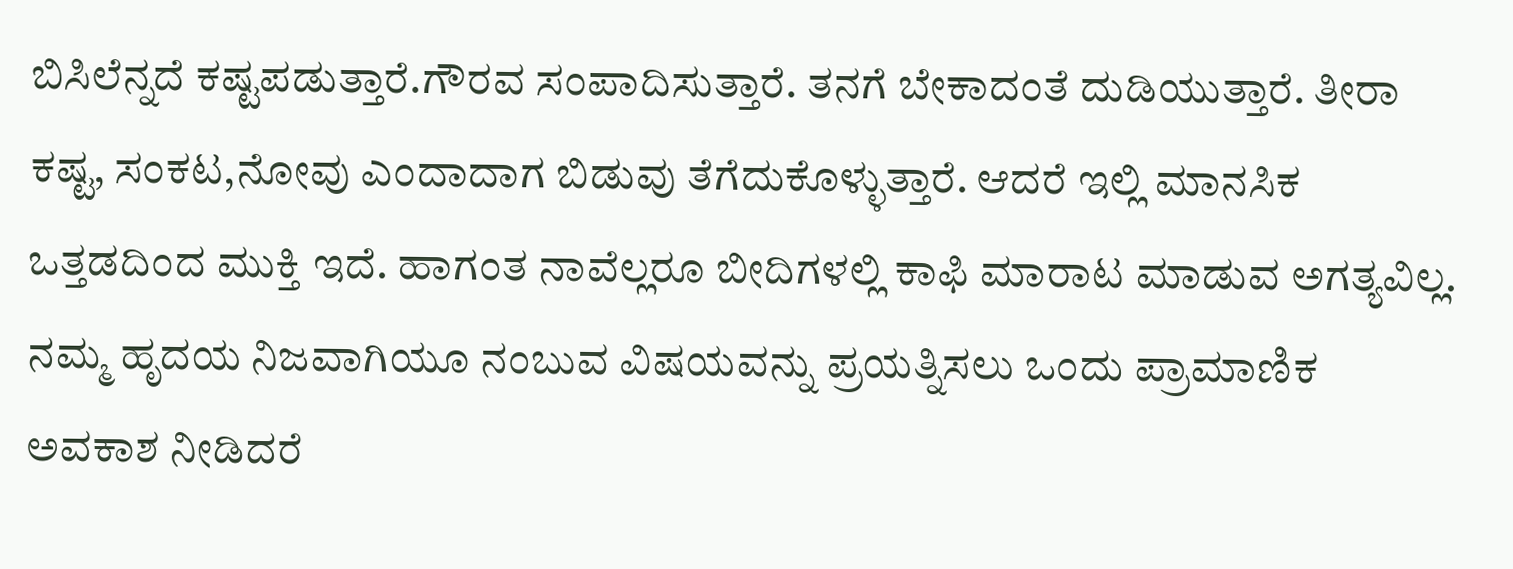ಬಿಸಿಲೆನ್ನದೆ ಕಷ್ಟಪಡುತ್ತಾರೆ.ಗೌರವ ಸಂಪಾದಿಸುತ್ತಾರೆ. ತನಗೆ ಬೇಕಾದಂತೆ ದುಡಿಯುತ್ತಾರೆ. ತೀರಾ ಕಷ್ಟ, ಸಂಕಟ,ನೋವು ಎಂದಾದಾಗ ಬಿಡುವು ತೆಗೆದುಕೊಳ್ಳುತ್ತಾರೆ. ಆದರೆ ಇಲ್ಲಿ ಮಾನಸಿಕ ಒತ್ತಡದಿಂದ ಮುಕ್ತಿ ಇದೆ. ಹಾಗಂತ ನಾವೆಲ್ಲರೂ ಬೀದಿಗಳಲ್ಲಿ ಕಾಫಿ ಮಾರಾಟ ಮಾಡುವ ಅಗತ್ಯವಿಲ್ಲ.
ನಮ್ಮ ಹೃದಯ ನಿಜವಾಗಿಯೂ ನಂಬುವ ವಿಷಯವನ್ನು ಪ್ರಯತ್ನಿಸಲು ಒಂದು ಪ್ರಾಮಾಣಿಕ ಅವಕಾಶ ನೀಡಿದರೆ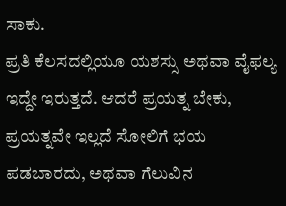ಸಾಕು.
ಪ್ರತಿ ಕೆಲಸದಲ್ಲಿಯೂ ಯಶಸ್ಸು ಅಥವಾ ವೈಫಲ್ಯ ಇದ್ದೇ ಇರುತ್ತದೆ. ಆದರೆ ಪ್ರಯತ್ನ ಬೇಕು, ಪ್ರಯತ್ನವೇ ಇಲ್ಲದೆ ಸೋಲಿಗೆ ಭಯ ಪಡಬಾರದು, ಅಥವಾ ಗೆಲುವಿನ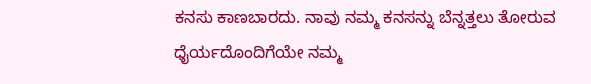ಕನಸು ಕಾಣಬಾರದು. ನಾವು ನಮ್ಮ ಕನಸನ್ನು ಬೆನ್ನತ್ತಲು ತೋರುವ ಧೈರ್ಯದೊಂದಿಗೆಯೇ ನಮ್ಮ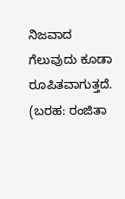ನಿಜವಾದ ಗೆಲುವುದು ಕೂಡಾ ರೂಪಿತವಾಗುತ್ತದೆ.
(ಬರಹ: ರಂಜಿತಾ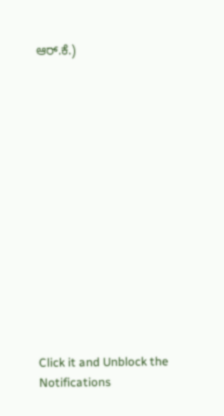ಆರ್.ಕೆ.)














Click it and Unblock the Notifications